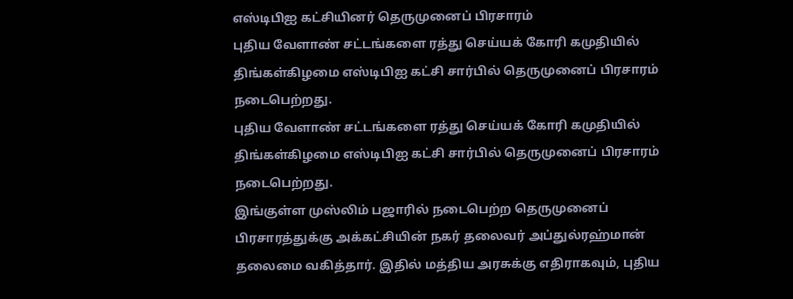எஸ்டிபிஐ கட்சியினர் தெருமுனைப் பிரசாரம்
புதிய வேளாண் சட்டங்களை ரத்து செய்யக் கோரி கமுதியில் திங்கள்கிழமை எஸ்டிபிஐ கட்சி சார்பில் தெருமுனைப் பிரசாரம் நடைபெற்றது.
புதிய வேளாண் சட்டங்களை ரத்து செய்யக் கோரி கமுதியில் திங்கள்கிழமை எஸ்டிபிஐ கட்சி சார்பில் தெருமுனைப் பிரசாரம் நடைபெற்றது.
இங்குள்ள முஸ்லிம் பஜாரில் நடைபெற்ற தெருமுனைப் பிரசாரத்துக்கு அக்கட்சியின் நகர் தலைவர் அப்துல்ரஹ்மான் தலைமை வகித்தார். இதில் மத்திய அரசுக்கு எதிராகவும், புதிய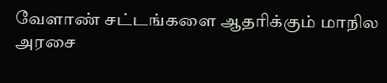வேளாண் சட்டங்களை ஆதரிக்கும் மாநில அரசை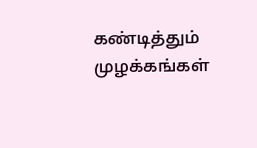கண்டித்தும் முழக்கங்கள்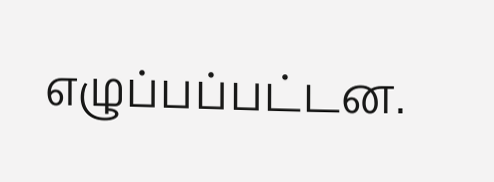எழுப்பப்பட்டன.